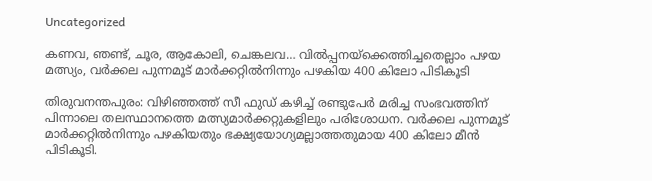Uncategorized

കണവ, ഞണ്ട്, ചൂര, ആകോലി, ചെങ്കലവ… വിൽപ്പനയ്ക്കെത്തിച്ചതെല്ലാം പഴയ മത്സ്യം, വർക്കല പുന്നമൂട് മാർക്കറ്റിൽനിന്നും പഴകിയ 400 കിലോ പിടികൂടി

തിരുവനന്തപുരം: വിഴിഞ്ഞത്ത് സീ ഫുഡ് കഴിച്ച് രണ്ടുപേർ മരിച്ച സംഭവത്തിന് പിന്നാലെ തലസ്ഥാനത്തെ മത്സ്യമാർക്കറ്റുകളിലും പരിശോധന. വർക്കല പുന്നമൂട് മാർക്കറ്റിൽനിന്നും പഴകിയതും ഭക്ഷ്യയോഗ്യമല്ലാത്തതുമായ 400 കിലോ മീൻ പിടികൂടി.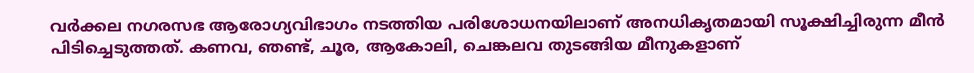വർക്കല നഗരസഭ ആരോഗ്യവിഭാഗം നടത്തിയ പരിശോധനയിലാണ് അനധികൃതമായി സൂക്ഷിച്ചിരുന്ന മീൻ പിടിച്ചെടുത്തത്. കണവ, ഞണ്ട്, ചൂര, ആകോലി, ചെങ്കലവ തുടങ്ങിയ മീനുകളാണ്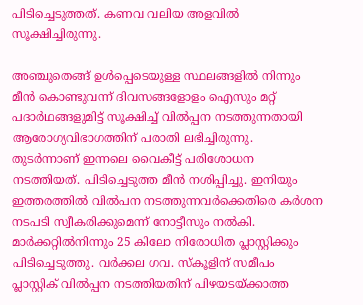പിടിച്ചെടുത്തത്. കണവ വലിയ അളവിൽ സൂക്ഷിച്ചിരുന്നു.

അഞ്ചുതെങ്ങ് ഉൾപ്പെടെയുള്ള സ്ഥലങ്ങളിൽ നിന്നും മീൻ കൊണ്ടുവന്ന് ദിവസങ്ങളോളം ഐസും മറ്റ് പദാർഥങ്ങളുമിട്ട് സൂക്ഷിച്ച് വിൽപ്പന നടത്തുന്നതായി ആരോഗ്യവിഭാഗത്തിന് പരാതി ലഭിച്ചിരുന്നു. തുടർന്നാണ് ഇന്നലെ വൈകീട്ട് പരിശോധന നടത്തിയത്. പിടിച്ചെടുത്ത മീൻ നശിപ്പിച്ചു. ഇനിയും ഇത്തരത്തിൽ വിൽപന നടത്തുന്നവർക്കെതിരെ കർശന നടപടി സ്വീകരിക്കുമെന്ന് നോട്ടീസും നൽകി. മാർക്കറ്റിൽനിന്നും 25 കിലോ നിരോധിത പ്ലാസ്റ്റിക്കും പിടിച്ചെടുത്തു. വർക്കല ഗവ. സ്‌കൂളിന് സമീപം പ്ലാസ്റ്റിക് വിൽപ്പന നടത്തിയതിന് പിഴയടയ്ക്കാത്ത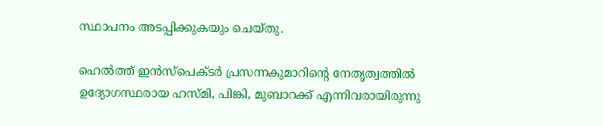സ്ഥാപനം അടപ്പിക്കുകയും ചെയ്തു.

ഹെൽത്ത് ഇൻസ്‌പെക്ടർ പ്രസന്നകുമാറിന്റെ നേതൃത്വത്തിൽ ഉദ്യോഗസ്ഥരായ ഹസ്മി, പിങ്കി, മുബാറക്ക് എന്നിവരായിരുന്നു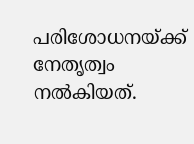പരിശോധനയ്ക്ക് നേതൃത്വം നൽകിയത്.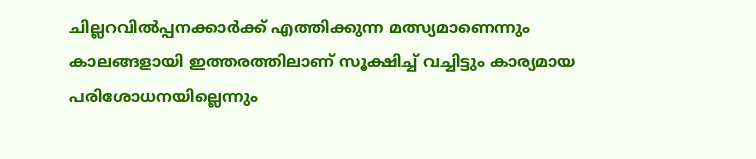ചില്ലറവിൽപ്പനക്കാർക്ക് എത്തിക്കുന്ന മത്സ്യമാണെന്നും കാലങ്ങളായി ഇത്തരത്തിലാണ് സൂക്ഷിച്ച് വച്ചിട്ടും കാര്യമായ പരിശോധനയില്ലെന്നും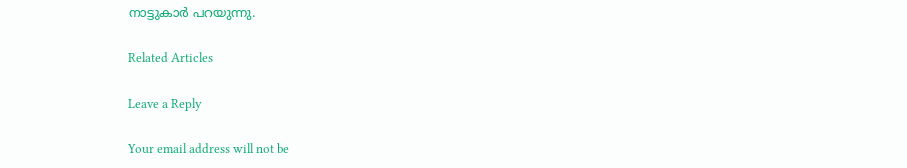നാട്ടുകാർ പറയുന്നു.

Related Articles

Leave a Reply

Your email address will not be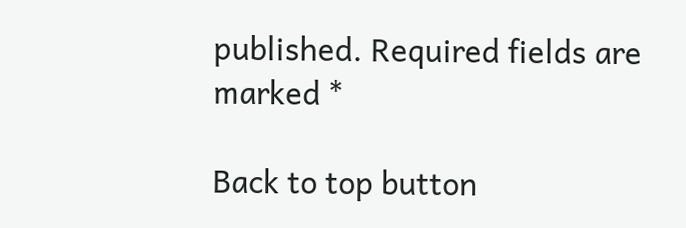published. Required fields are marked *

Back to top button